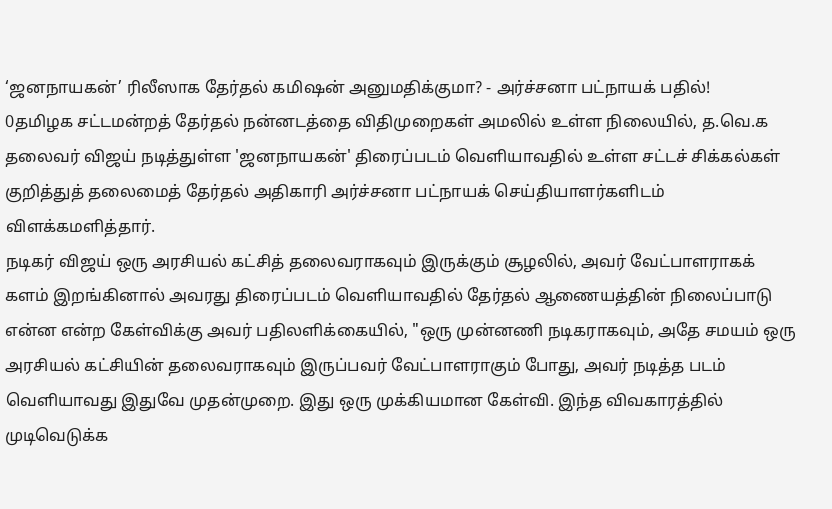‘ஜனநாயகன்’ ரிலீஸாக தேர்தல் கமிஷன் அனுமதிக்குமா? - அர்ச்சனா பட்நாயக் பதில்!
0தமிழக சட்டமன்றத் தேர்தல் நன்னடத்தை விதிமுறைகள் அமலில் உள்ள நிலையில், த.வெ.க தலைவர் விஜய் நடித்துள்ள 'ஜனநாயகன்' திரைப்படம் வெளியாவதில் உள்ள சட்டச் சிக்கல்கள் குறித்துத் தலைமைத் தேர்தல் அதிகாரி அர்ச்சனா பட்நாயக் செய்தியாளர்களிடம் விளக்கமளித்தார்.
நடிகர் விஜய் ஒரு அரசியல் கட்சித் தலைவராகவும் இருக்கும் சூழலில், அவர் வேட்பாளராகக் களம் இறங்கினால் அவரது திரைப்படம் வெளியாவதில் தேர்தல் ஆணையத்தின் நிலைப்பாடு என்ன என்ற கேள்விக்கு அவர் பதிலளிக்கையில், "ஒரு முன்னணி நடிகராகவும், அதே சமயம் ஒரு அரசியல் கட்சியின் தலைவராகவும் இருப்பவர் வேட்பாளராகும் போது, அவர் நடித்த படம் வெளியாவது இதுவே முதன்முறை. இது ஒரு முக்கியமான கேள்வி. இந்த விவகாரத்தில் முடிவெடுக்க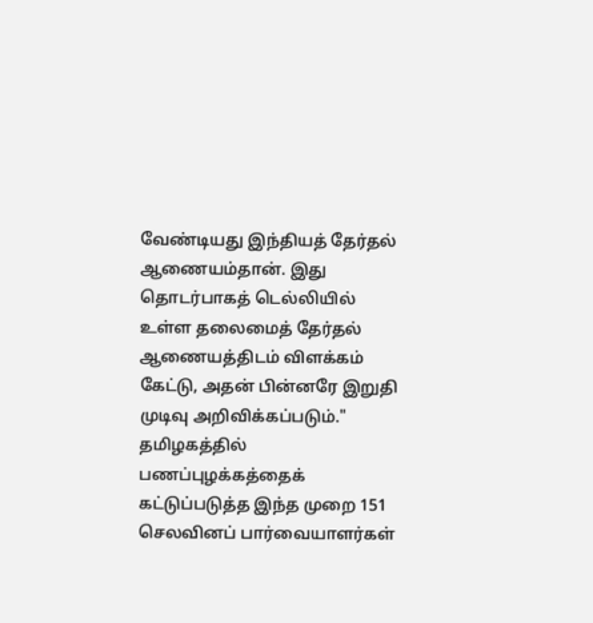வேண்டியது இந்தியத் தேர்தல் ஆணையம்தான். இது தொடர்பாகத் டெல்லியில் உள்ள தலைமைத் தேர்தல் ஆணையத்திடம் விளக்கம் கேட்டு, அதன் பின்னரே இறுதி முடிவு அறிவிக்கப்படும்."
தமிழகத்தில் பணப்புழக்கத்தைக் கட்டுப்படுத்த இந்த முறை 151 செலவினப் பார்வையாளர்கள்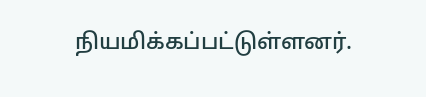நியமிக்கப்பட்டுள்ளனர்.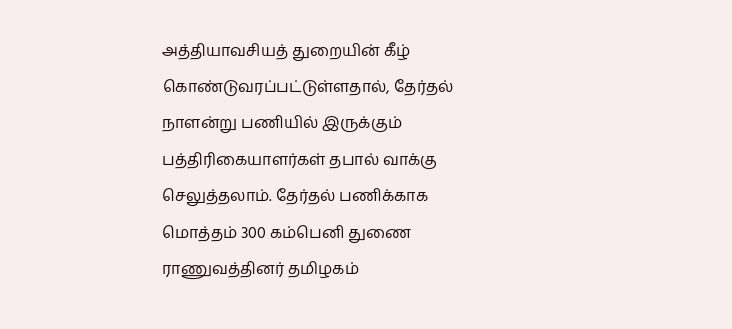அத்தியாவசியத் துறையின் கீழ் கொண்டுவரப்பட்டுள்ளதால், தேர்தல் நாளன்று பணியில் இருக்கும் பத்திரிகையாளர்கள் தபால் வாக்கு செலுத்தலாம். தேர்தல் பணிக்காக மொத்தம் 300 கம்பெனி துணை ராணுவத்தினர் தமிழகம்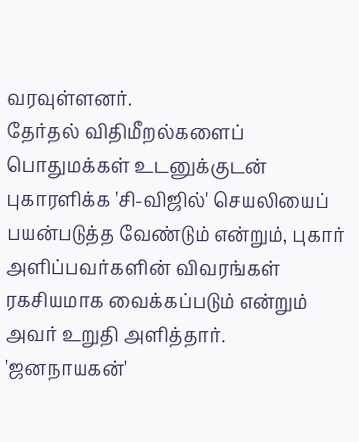வரவுள்ளனர்.
தேர்தல் விதிமீறல்களைப் பொதுமக்கள் உடனுக்குடன் புகாரளிக்க 'சி-விஜில்' செயலியைப் பயன்படுத்த வேண்டும் என்றும், புகார் அளிப்பவர்களின் விவரங்கள் ரகசியமாக வைக்கப்படும் என்றும் அவர் உறுதி அளித்தார். 'ஜனநாயகன்'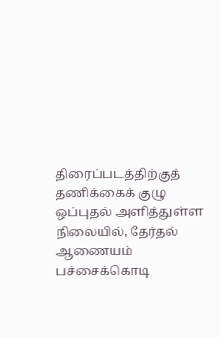திரைப்படத்திற்குத் தணிக்கைக் குழு ஒப்புதல் அளித்துள்ள நிலையில், தேர்தல் ஆணையம் பச்சைக்கொடி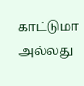காட்டுமா அல்லது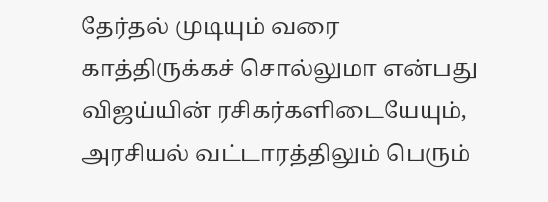தேர்தல் முடியும் வரை காத்திருக்கச் சொல்லுமா என்பது விஜய்யின் ரசிகர்களிடையேயும், அரசியல் வட்டாரத்திலும் பெரும்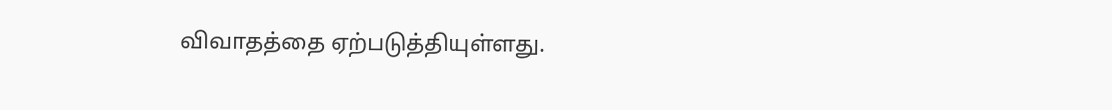விவாதத்தை ஏற்படுத்தியுள்ளது.